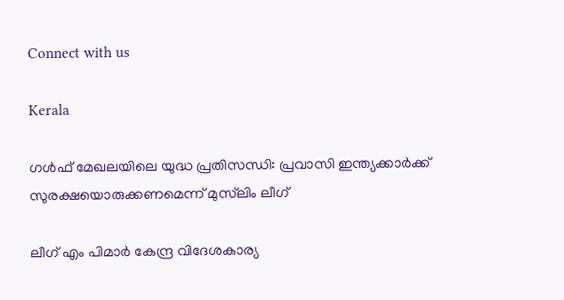Connect with us

Kerala

ഗള്‍ഫ് മേഖലയിലെ യുദ്ധ പ്രതിസന്ധി: പ്രവാസി ഇന്ത്യക്കാര്‍ക്ക് സുരക്ഷയൊരുക്കണമെന്ന് മുസ്‌ലിം ലീഗ്

ലീഗ് എം പിമാര്‍ കേന്ദ്ര വിദേശകാര്യ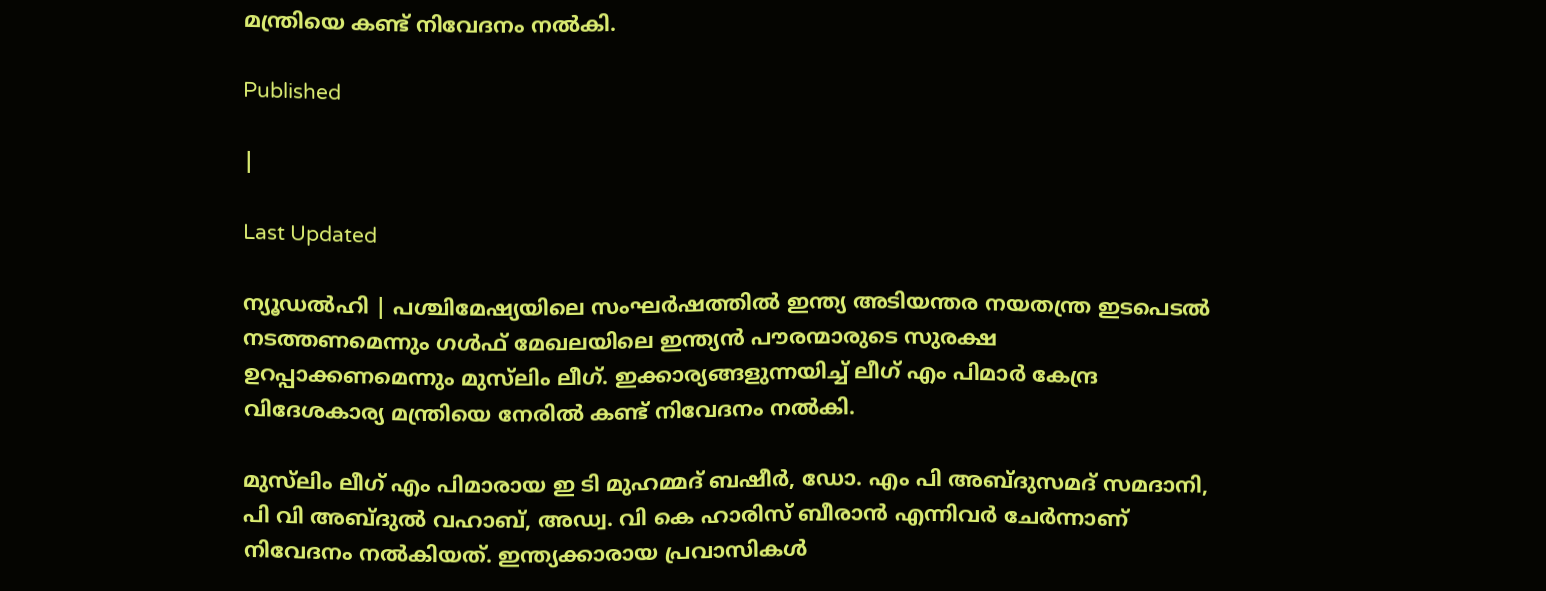മന്ത്രിയെ കണ്ട് നിവേദനം നല്‍കി.

Published

|

Last Updated

ന്യൂഡല്‍ഹി | പശ്ചിമേഷ്യയിലെ സംഘര്‍ഷത്തില്‍ ഇന്ത്യ അടിയന്തര നയതന്ത്ര ഇടപെടല്‍ നടത്തണമെന്നും ഗള്‍ഫ് മേഖലയിലെ ഇന്ത്യന്‍ പൗരന്മാരുടെ സുരക്ഷ ഉറപ്പാക്കണമെന്നും മുസ്‌ലിം ലീഗ്. ഇക്കാര്യങ്ങളുന്നയിച്ച് ലീഗ് എം പിമാര്‍ കേന്ദ്ര വിദേശകാര്യ മന്ത്രിയെ നേരില്‍ കണ്ട് നിവേദനം നല്‍കി.

മുസ്‌ലിം ലീഗ് എം പിമാരായ ഇ ടി മുഹമ്മദ് ബഷീര്‍, ഡോ. എം പി അബ്ദുസമദ് സമദാനി, പി വി അബ്ദുല്‍ വഹാബ്, അഡ്വ. വി കെ ഹാരിസ് ബീരാന്‍ എന്നിവര്‍ ചേര്‍ന്നാണ് നിവേദനം നല്‍കിയത്. ഇന്ത്യക്കാരായ പ്രവാസികള്‍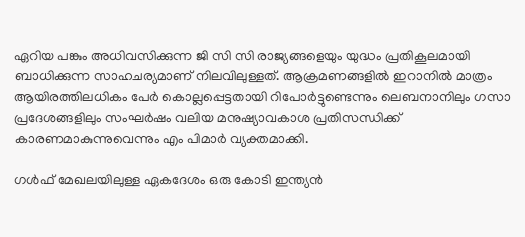ഏറിയ പങ്കും അധിവസിക്കുന്ന ജി സി സി രാജ്യങ്ങളെയും യുദ്ധം പ്രതികൂലമായി ബാധിക്കുന്ന സാഹചര്യമാണ് നിലവിലുള്ളത്. ആക്രമണങ്ങളില്‍ ഇറാനില്‍ മാത്രം ആയിരത്തിലധികം പേര്‍ കൊല്ലപ്പെട്ടതായി റിപോര്‍ട്ടുണ്ടെന്നും ലെബനാനിലും ഗസാ പ്രദേശങ്ങളിലും സംഘര്‍ഷം വലിയ മനുഷ്യാവകാശ പ്രതിസന്ധിക്ക് കാരണമാകുന്നുവെന്നും എം പിമാര്‍ വ്യക്തമാക്കി.

ഗള്‍ഫ് മേഖലയിലുള്ള ഏകദേശം ഒരു കോടി ഇന്ത്യന്‍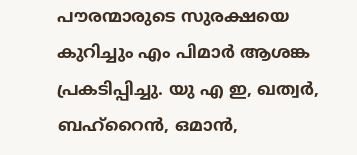പൗരന്മാരുടെ സുരക്ഷയെ കുറിച്ചും എം പിമാര്‍ ആശങ്ക പ്രകടിപ്പിച്ചു. യു എ ഇ, ഖത്വര്‍, ബഹ്‌റൈന്‍, ഒമാന്‍,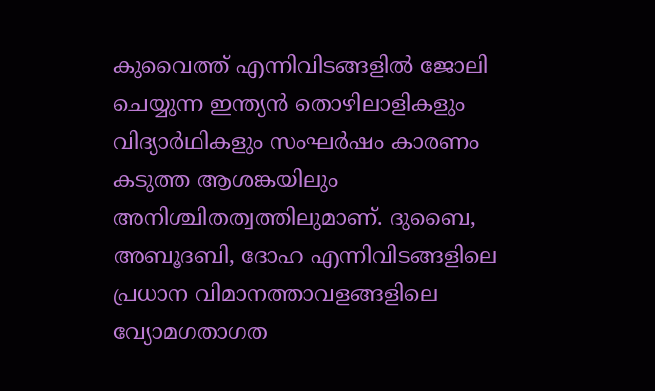കുവൈത്ത് എന്നിവിടങ്ങളില്‍ ജോലി ചെയ്യുന്ന ഇന്ത്യന്‍ തൊഴിലാളികളും വിദ്യാര്‍ഥികളും സംഘര്‍ഷം കാരണം കടുത്ത ആശങ്കയിലും അനിശ്ചിതത്വത്തിലുമാണ്. ദുബൈ, അബൂദബി, ദോഹ എന്നിവിടങ്ങളിലെ പ്രധാന വിമാനത്താവളങ്ങളിലെ വ്യോമഗതാഗത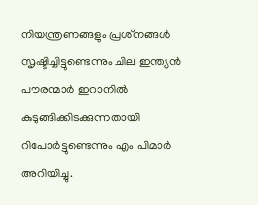നിയന്ത്രണങ്ങളും പ്രശ്‌നങ്ങള്‍ സൃഷ്ടിച്ചിട്ടുണ്ടെന്നും ചില ഇന്ത്യന്‍ പൗരന്മാര്‍ ഇറാനില്‍ കുടുങ്ങിക്കിടക്കുന്നതായി റിപോര്‍ട്ടുണ്ടെന്നും എം പിമാര്‍ അറിയിച്ചു.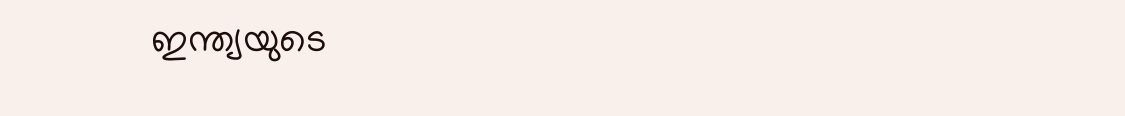ഇന്ത്യയുടെ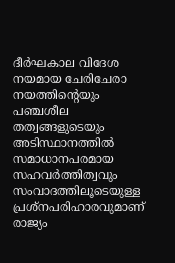ദീര്‍ഘകാല വിദേശ നയമായ ചേരിചേരാ നയത്തിന്റെയും പഞ്ചശീല തത്വങ്ങളുടെയും അടിസ്ഥാനത്തില്‍ സമാധാനപരമായ സഹവര്‍ത്തിത്വവും സംവാദത്തിലൂടെയുള്ള പ്രശ്‌നപരിഹാരവുമാണ് രാജ്യം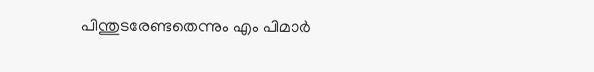പിന്തുടരേണ്ടതെന്നും എം പിമാര്‍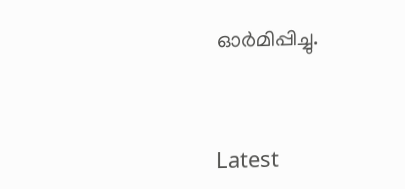ഓര്‍മിപ്പിച്ചു.



Latest